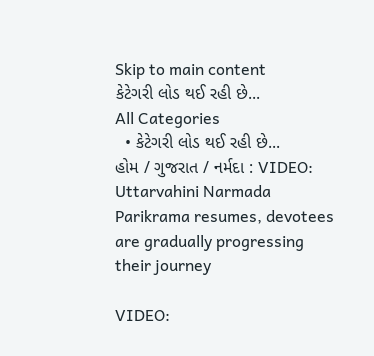Skip to main content
કેટેગરી લોડ થઈ રહી છે...
All Categories
  • કેટેગરી લોડ થઈ રહી છે...
હોમ / ગુજરાત / નર્મદા : VIDEO: Uttarvahini Narmada Parikrama resumes, devotees are gradually progressing their journey

VIDEO: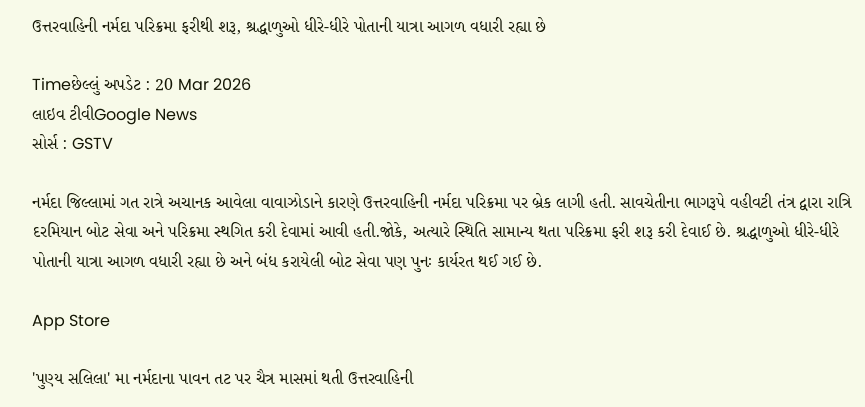ઉત્તરવાહિની નર્મદા પરિક્રમા ફરીથી શરૂ, શ્રદ્ધાળુઓ ધીરે-ધીરે પોતાની યાત્રા આગળ વધારી રહ્યા છે

Timeછેલ્લું અપડેટ : 20 Mar 2026
લાઇવ ટીવીGoogle News
સોર્સ : GSTV

નર્મદા જિલ્લામાં ગત રાત્રે અચાનક આવેલા વાવાઝોડાને કારણે ઉત્તરવાહિની નર્મદા પરિક્રમા પર બ્રેક લાગી હતી. સાવચેતીના ભાગરૂપે વહીવટી તંત્ર દ્વારા રાત્રિ દરમિયાન બોટ સેવા અને પરિક્રમા સ્થગિત કરી દેવામાં આવી હતી.જોકે, અત્યારે સ્થિતિ સામાન્ય થતા પરિક્રમા ફરી શરૂ કરી દેવાઈ છે. શ્રદ્ધાળુઓ ધીરે-ધીરે પોતાની યાત્રા આગળ વધારી રહ્યા છે અને બંધ કરાયેલી બોટ સેવા પણ પુનઃ કાર્યરત થઈ ગઈ છે.

App Store

'પુણ્ય સલિલા' મા નર્મદાના પાવન તટ પર ચૈત્ર માસમાં થતી ઉત્તરવાહિની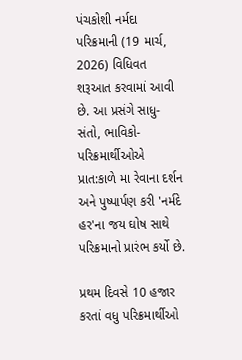પંચકોશી નર્મદા પરિક્રમાની (19 માર્ચ, 2026) વિધિવત શરૂઆત કરવામાં આવી છે. આ પ્રસંગે સાધુ-સંતો, ભાવિકો-પરિક્રમાર્થીઓએ પ્રાત:કાળે મા રેવાના દર્શન અને પુષ્પાર્પણ કરી 'નર્મદે હર'ના જય ઘોષ સાથે પરિક્રમાનો પ્રારંભ કર્યો છે.

પ્રથમ દિવસે 10 હજાર કરતાં વધુ પરિક્રમાર્થીઓ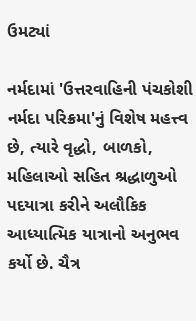ઉમટ્યાં

નર્મદામાં 'ઉત્તરવાહિની પંચકોશી નર્મદા પરિક્રમા'નું વિશેષ મહત્ત્વ છે, ત્યારે વૃદ્ધો, બાળકો, મહિલાઓ સહિત શ્રદ્ધાળુઓ પદયાત્રા કરીને અલૌકિક આધ્યાત્મિક યાત્રાનો અનુભવ કર્યો છે. ચૈત્ર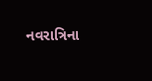નવરાત્રિના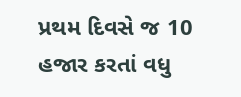પ્રથમ દિવસે જ 10 હજાર કરતાં વધુ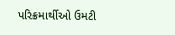પરિક્રમાર્થીઓ ઉમટી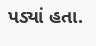પડ્યાં હતા.